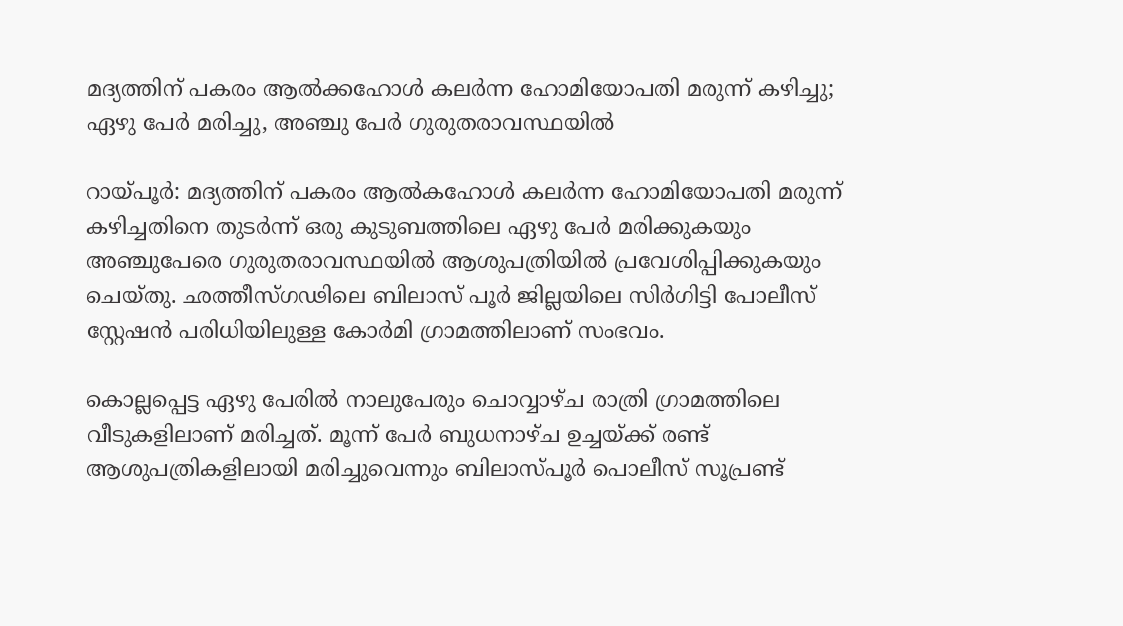മദ്യത്തിന് പകരം ആല്‍ക്കഹോള്‍ കലര്‍ന്ന ഹോമിയോപതി മരുന്ന് കഴിച്ചു; ഏഴു പേര്‍ മരിച്ചു, അഞ്ചു പേര്‍ ഗുരുതരാവസ്ഥയില്‍

റായ്പൂര്‍: മദ്യത്തിന് പകരം ആല്‍കഹോള്‍ കലര്‍ന്ന ഹോമിയോപതി മരുന്ന് കഴിച്ചതിനെ തുടര്‍ന്ന് ഒരു കുടുബത്തിലെ ഏഴു പേര്‍ മരിക്കുകയും അഞ്ചുപേരെ ഗുരുതരാവസ്ഥയില്‍ ആശുപത്രിയില്‍ പ്രവേശിപ്പിക്കുകയും ചെയ്തു. ഛത്തീസ്ഗഢിലെ ബിലാസ് പൂര്‍ ജില്ലയിലെ സിര്‍ഗിട്ടി പോലീസ് സ്റ്റേഷന്‍ പരിധിയിലുള്ള കോര്‍മി ഗ്രാമത്തിലാണ് സംഭവം.

കൊല്ലപ്പെട്ട ഏഴു പേരില്‍ നാലുപേരും ചൊവ്വാഴ്ച രാത്രി ഗ്രാമത്തിലെ വീടുകളിലാണ് മരിച്ചത്. മൂന്ന് പേര്‍ ബുധനാഴ്ച ഉച്ചയ്ക്ക് രണ്ട് ആശുപത്രികളിലായി മരിച്ചുവെന്നും ബിലാസ്പൂര്‍ പൊലീസ് സൂപ്രണ്ട്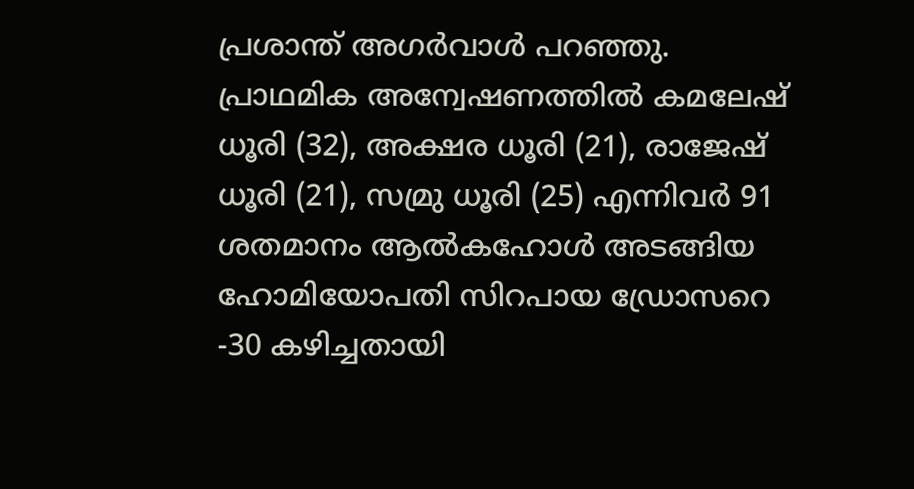പ്രശാന്ത് അഗര്‍വാള്‍ പറഞ്ഞു. പ്രാഥമിക അന്വേഷണത്തില്‍ കമലേഷ് ധൂരി (32), അക്ഷര ധൂരി (21), രാജേഷ് ധൂരി (21), സമ്രു ധൂരി (25) എന്നിവര്‍ 91 ശതമാനം ആല്‍കഹോള്‍ അടങ്ങിയ ഹോമിയോപതി സിറപായ ഡ്രോസറെ -30 കഴിച്ചതായി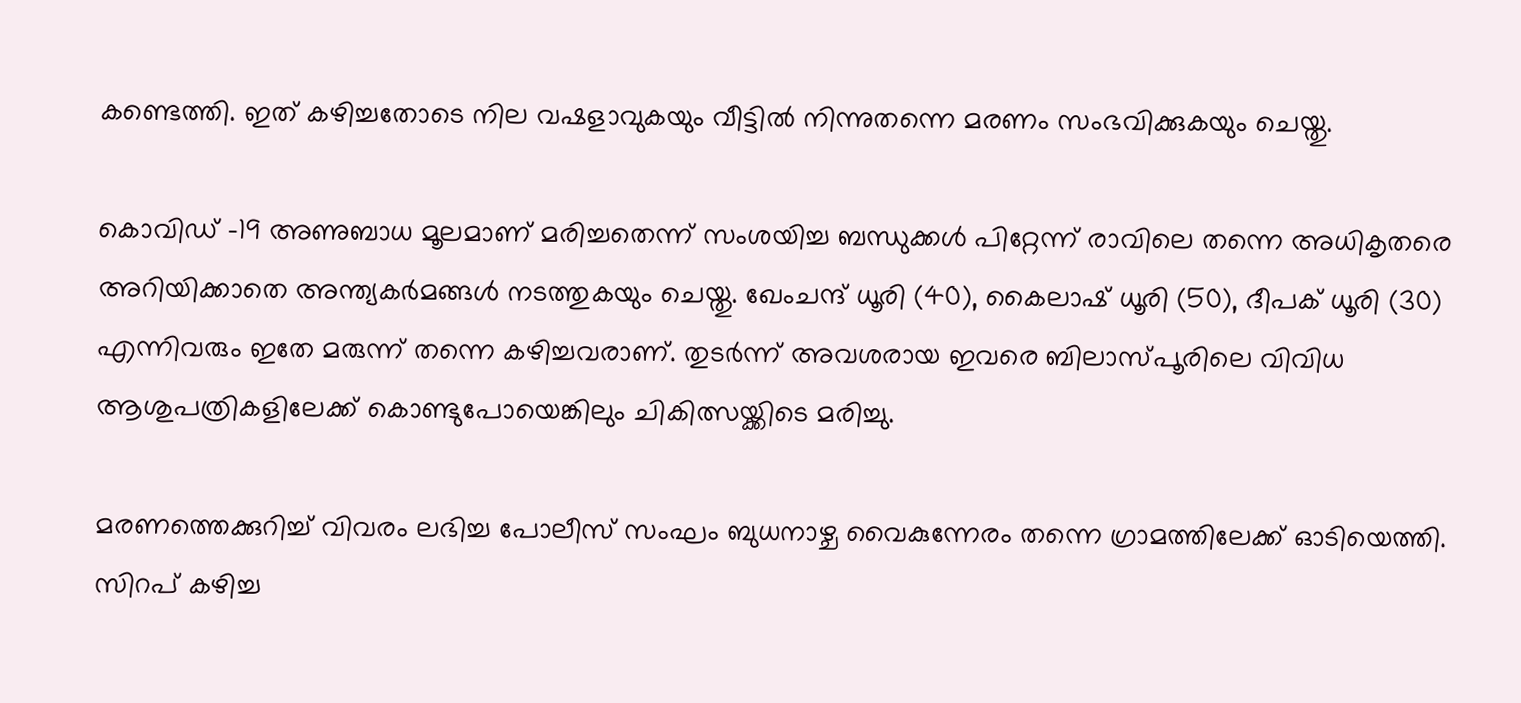കണ്ടെത്തി. ഇത് കഴിച്ചതോടെ നില വഷളാവുകയും വീട്ടില്‍ നിന്നുതന്നെ മരണം സംഭവിക്കുകയും ചെയ്തു.

കൊവിഡ് -19 അണുബാധ മൂലമാണ് മരിച്ചതെന്ന് സംശയിച്ച ബന്ധുക്കള്‍ പിറ്റേന്ന് രാവിലെ തന്നെ അധികൃതരെ അറിയിക്കാതെ അന്ത്യകര്‍മങ്ങള്‍ നടത്തുകയും ചെയ്തു. ഖേംചന്ദ് ധൂരി (40), കൈലാഷ് ധൂരി (50), ദീപക് ധൂരി (30) എന്നിവരും ഇതേ മരുന്ന് തന്നെ കഴിച്ചവരാണ്. തുടര്‍ന്ന് അവശരായ ഇവരെ ബിലാസ്പൂരിലെ വിവിധ ആശുപത്രികളിലേക്ക് കൊണ്ടുപോയെങ്കിലും ചികിത്സയ്ക്കിടെ മരിച്ചു.

മരണത്തെക്കുറിച്ച് വിവരം ലഭിച്ച പോലീസ് സംഘം ബുധനാഴ്ച വൈകുന്നേരം തന്നെ ഗ്രാമത്തിലേക്ക് ഓടിയെത്തി. സിറപ് കഴിച്ച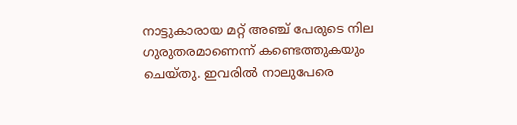നാട്ടുകാരായ മറ്റ് അഞ്ച് പേരുടെ നില ഗുരുതരമാണെന്ന് കണ്ടെത്തുകയും ചെയ്തു. ഇവരില്‍ നാലുപേരെ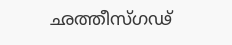ഛത്തീസ്ഗഢ്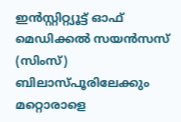ഇന്‍സ്റ്റിറ്റ്യൂട്ട് ഓഫ് മെഡിക്കല്‍ സയന്‍സസ് (സിംസ്) ബിലാസ്പൂരിലേക്കും മറ്റൊരാളെ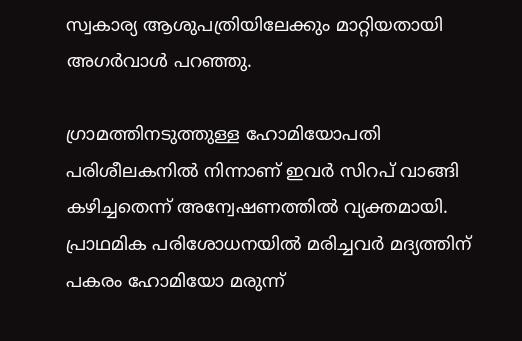സ്വകാര്യ ആശുപത്രിയിലേക്കും മാറ്റിയതായി അഗര്‍വാള്‍ പറഞ്ഞു.

ഗ്രാമത്തിനടുത്തുള്ള ഹോമിയോപതി പരിശീലകനില്‍ നിന്നാണ് ഇവര്‍ സിറപ് വാങ്ങി കഴിച്ചതെന്ന് അന്വേഷണത്തില്‍ വ്യക്തമായി. പ്രാഥമിക പരിശോധനയില്‍ മരിച്ചവര്‍ മദ്യത്തിന് പകരം ഹോമിയോ മരുന്ന്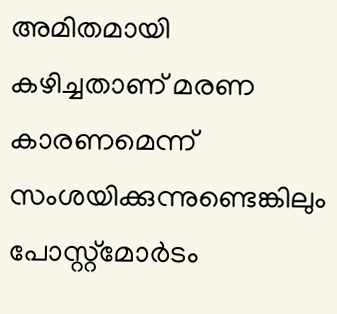അമിതമായി കഴിച്ചതാണ് മരണ കാരണമെന്ന് സംശയിക്കുന്നുണ്ടെങ്കിലും പോസ്റ്റ്‌മോര്‍ടം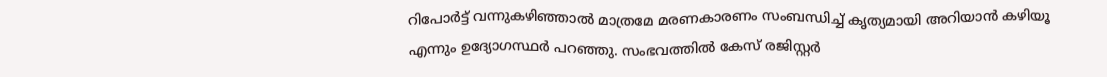റിപോര്‍ട്ട് വന്നുകഴിഞ്ഞാല്‍ മാത്രമേ മരണകാരണം സംബന്ധിച്ച് കൃത്യമായി അറിയാന്‍ കഴിയൂ എന്നും ഉദ്യോഗസ്ഥര്‍ പറഞ്ഞു. സംഭവത്തില്‍ കേസ് രജിസ്റ്റര്‍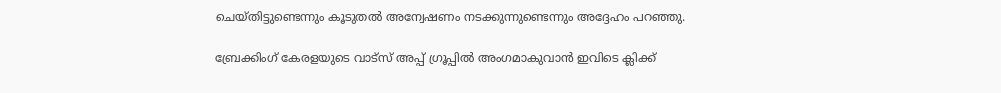ചെയ്തിട്ടുണ്ടെന്നും കൂടുതല്‍ അന്വേഷണം നടക്കുന്നുണ്ടെന്നും അദ്ദേഹം പറഞ്ഞു.

ബ്രേക്കിംഗ് കേരളയുടെ വാട്സ് അപ്പ് ഗ്രൂപ്പിൽ അംഗമാകുവാൻ ഇവിടെ ക്ലിക്ക്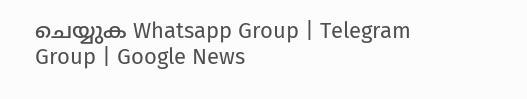ചെയ്യുക Whatsapp Group | Telegram Group | Google News